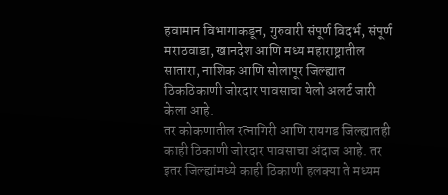हवामान विभागाकडून, गुरुवारी संपूर्ण विदर्भ, संपूर्ण मराठवाडा, खानदेश आणि मध्य महाराष्ट्रातील सातारा, नाशिक आणि सोलापूर जिल्ह्यात ठिकठिकाणी जोरदार पावसाचा येलो अलर्ट जारी केला आहे.
तर कोकणातील रत्नागिरी आणि रायगड जिल्ह्यातही काही ठिकाणी जोरदार पावसाचा अंदाज आहे. तर इतर जिल्ह्यांमध्ये काही ठिकाणी हलक्या ते मध्यम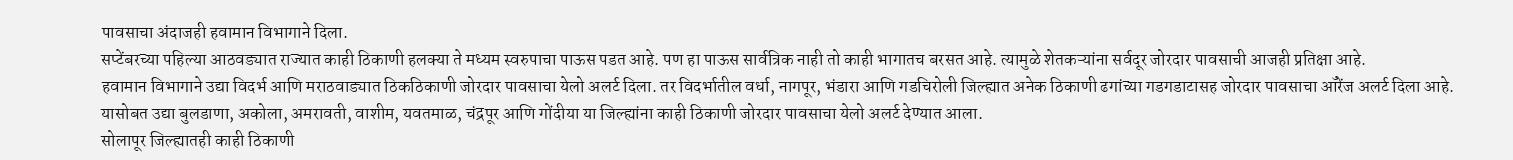पावसाचा अंदाजही हवामान विभागाने दिला.
सप्टेंबरच्या पहिल्या आठवड्यात राज्यात काही ठिकाणी हलक्या ते मध्यम स्वरुपाचा पाऊस पडत आहे. पण हा पाऊस सार्वत्रिक नाही तो काही भागातच बरसत आहे. त्यामुळे शेतकऱ्यांना सर्वदूर जोरदार पावसाची आजही प्रतिक्षा आहे.
हवामान विभागाने उद्या विदर्भ आणि मराठवाड्यात ठिकठिकाणी जोरदार पावसाचा येलो अलर्ट दिला. तर विदर्भातील वर्धा, नागपूर, भंडारा आणि गडचिरोली जिल्ह्यात अनेक ठिकाणी ढगांच्या गडगडाटासह जोरदार पावसाचा ऑरेंज अलर्ट दिला आहे.
यासोबत उद्या बुलडाणा, अकोला, अमरावती, वाशीम, यवतमाळ, चंद्रपूर आणि गोंदीया या जिल्ह्यांना काही ठिकाणी जोरदार पावसाचा येलो अलर्ट देण्यात आला.
सोलापूर जिल्ह्यातही काही ठिकाणी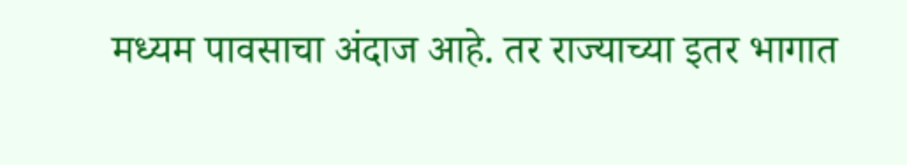मध्यम पावसाचा अंदाज आहे. तर राज्याच्या इतर भागात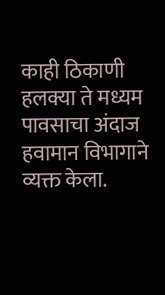काही ठिकाणी हलक्या ते मध्यम पावसाचा अंदाज हवामान विभागाने व्यक्त केला.